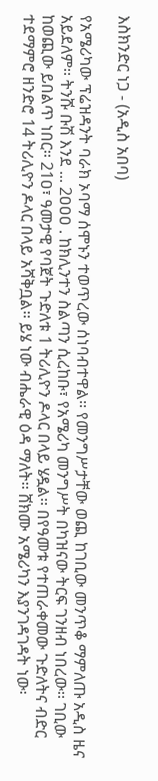እስክንድር ነጋ - (አዲስ አበባ)

የአሜሪካው ፕሬዝዳንት ባራክ ኦባማ ሰሞኑን ተወጥረው ሰነባብተዋል፡፡ የመንግሥታቸው ወጪ ከገቢው መንጥቆ ማምለጡ አዲስ ዜና አይደለም፡፡ ትንሹ ቡሽ እንደ ... 2ዐዐዐ . ከክሊንተን ስልጣን ሲረከቡ፣ የአሜሪካ መንግሥት በካዝናው ትርፍ ገንዘብ ነበረው፡፡ ገቢው ከወጪው ይበልጥ ነበር፡፡ 21ዐ፣ ዓመታዊ የባጀት ጉድለቱ 1 ትሪሊዮን ዶላር በላይ ሄዷል፡፡ በየዓመቱ የተጠራቀመው ጉድለትና ብድር ተደማምሮ ዘንድሮ 14 ትሪሊዮን ዶላር በላይ አሻቅቧል፡፡ ይሄ ነው ብሔራዊ ዕዳ ማለት፡፡ ሸክሙ አሜሪካን እያንገዳገዳት ነው፡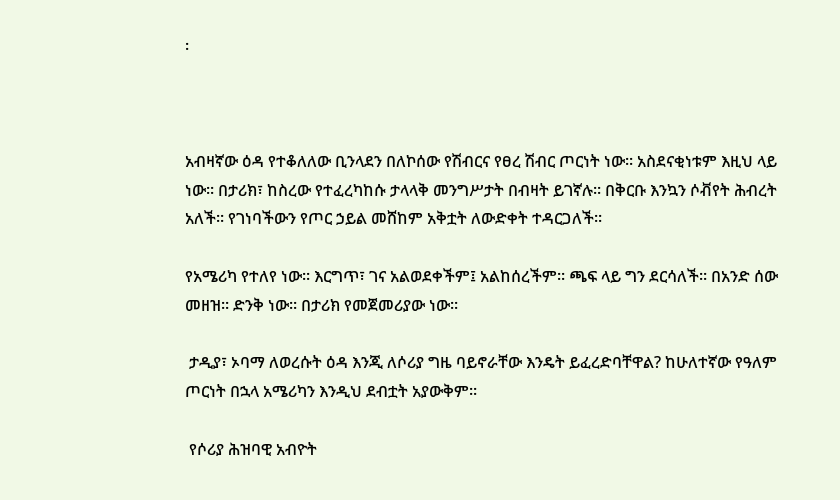፡



አብዛኛው ዕዳ የተቆለለው ቢንላደን በለኮሰው የሽብርና የፀረ ሽብር ጦርነት ነው፡፡ አስደናቂነቱም እዚህ ላይ ነው፡፡ በታሪክ፣ ከስረው የተፈረካከሱ ታላላቅ መንግሥታት በብዛት ይገኛሉ፡፡ በቅርቡ እንኳን ሶቭየት ሕብረት አለች፡፡ የገነባችውን የጦር ኃይል መሸከም አቅቷት ለውድቀት ተዳርጋለች፡፡

የአሜሪካ የተለየ ነው፡፡ እርግጥ፣ ገና አልወደቀችም፤ አልከሰረችም፡፡ ጫፍ ላይ ግን ደርሳለች፡፡ በአንድ ሰው መዘዝ፡፡ ድንቅ ነው፡፡ በታሪክ የመጀመሪያው ነው፡፡

 ታዲያ፣ ኦባማ ለወረሱት ዕዳ እንጂ ለሶሪያ ግዜ ባይኖራቸው እንዴት ይፈረድባቸዋል? ከሁለተኛው የዓለም ጦርነት በኋላ አሜሪካን እንዲህ ደብቷት አያውቅም፡፡

 የሶሪያ ሕዝባዊ አብዮት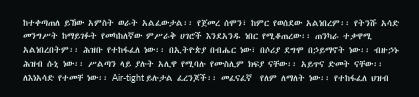ከተቀጣጠለ ይኸው አምስት ወራት አልፈውታል፡፡ የጀመረ ሰሞን፣ ከምር የወሰደው አልነበረም፡፡ የትንሹ አሳድ መንግሥት ከማይገፉት የመካከለኛው ምሥራቅ ሀገሮች እንደአንዱ ነበር የሚቆጠረው፡፡ ጠንካራ ተቃዋሚ አልነበረበትም፡፡ ሕዝቡ የተከፋፈለ ነው፡፡ በኢትዮጵያ በብሔር ነው፣ በሶሪያ ደግሞ በኃይማኖት ነው፡፡ ብዙኃኑ ሕዝብ ሱኒ ነው፡፡ ሥልጣን ላይ ያሉት አሊዋ የሚባሉ የሙስሊም ክፍያ ናቸው፡፡ አይጥና ድመት ናቸው፡፡ ለእነአሳድ የተመቸ ነው፡፡ Air-tight ይሉታል ፈረንጆች፡፡ መፈናፈኛ  የለም ለማለት ነው፡፡ የተከፋፈለ ህዝብ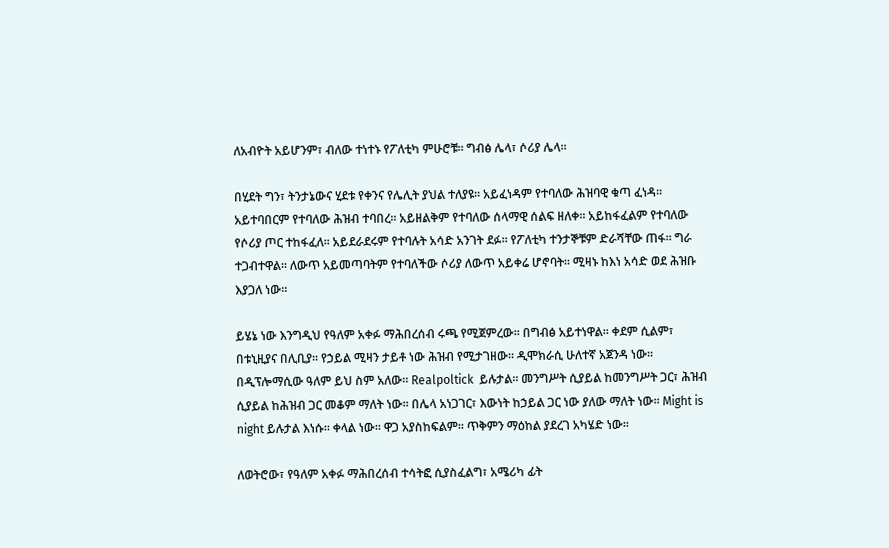ለአብዮት አይሆንም፣ ብለው ተነተኑ የፖለቲካ ምሁሮቹ፡፡ ግብፅ ሌላ፣ ሶሪያ ሌላ፡፡

በሂደት ግን፣ ትንታኔውና ሂደቱ የቀንና የሌሊት ያህል ተለያዩ፡፡ አይፈነዳም የተባለው ሕዝባዊ ቁጣ ፈነዳ፡፡ አይተባበርም የተባለው ሕዝብ ተባበረ፡፡ አይዘልቅም የተባለው ሰላማዊ ሰልፍ ዘለቀ፡፡ አይከፋፈልም የተባለው የሶሪያ ጦር ተከፋፈለ፡፡ አይደራደሩም የተባሉት አሳድ አንገት ደፉ፡፡ የፖለቲካ ተንታኞቹም ድራሻቸው ጠፋ፡፡ ግራ ተጋብተዋል፡፡ ለውጥ አይመጣባትም የተባለችው ሶሪያ ለውጥ አይቀሬ ሆኖባት፡፡ ሚዛኑ ከእነ አሳድ ወደ ሕዝቡ እያጋለ ነው፡፡

ይሄኔ ነው እንግዲህ የዓለም አቀፉ ማሕበረሰብ ሩጫ የሚጀምረው፡፡ በግብፅ አይተነዋል፡፡ ቀደም ሲልም፣ በቱኒዚያና በሊቢያ፡፡ የኃይል ሚዛን ታይቶ ነው ሕዝብ የሚታገዘው፡፡ ዲሞክራሲ ሁለተኛ አጀንዳ ነው፡፡ በዲፕሎማሲው ዓለም ይህ ስም አለው፡፡ Realpoltick  ይሉታል፡፡ መንግሥት ሲያይል ከመንግሥት ጋር፣ ሕዝብ ሲያይል ከሕዝብ ጋር መቆም ማለት ነው፡፡ በሌላ አነጋገር፣ እውነት ከኃይል ጋር ነው ያለው ማለት ነው፡፡ Might is night ይሉታል እነሱ፡፡ ቀላል ነው፡፡ ዋጋ አያስከፍልም፡፡ ጥቅምን ማዕከል ያደረገ አካሄድ ነው፡፡

ለወትሮው፣ የዓለም አቀፉ ማሕበረሰብ ተሳትፎ ሲያስፈልግ፣ አሜሪካ ፊት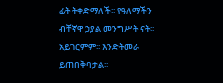ፊት ትቀድማለች፡፡ የዓለማችን ብቸኛዋ ኃያል መንግሥት ናት፡፡ አይገርምም፡፡ እንድትመራ ይጠበቅባታል፡፡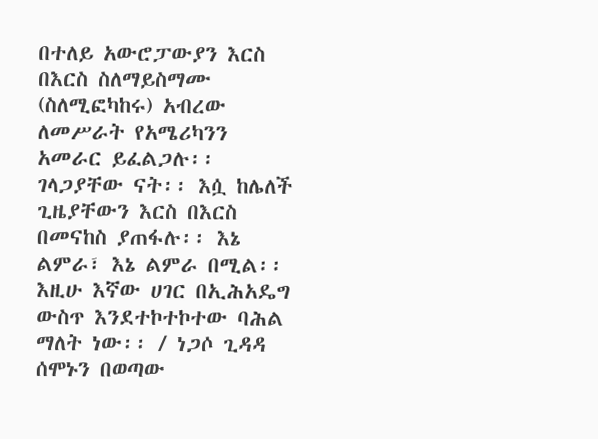በተለይ አውሮፓውያን እርስ በእርስ ስለማይስማሙ (ስለሚፎካከሩ) አብረው ለመሥራት የአሜሪካንን አመራር ይፈልጋሉ፡፡ ገላጋያቸው ናት፡፡ እሷ ከሌለች ጊዜያቸውን እርስ በእርስ በመናከስ ያጠፋሉ፡፡ እኔ ልምራ፣ እኔ ልምራ በሚል፡፡ እዚሁ እኛው ሀገር በኢሕአዴግ ውስጥ እንደተኮተኮተው ባሕል ማለት ነው፡፡ / ነጋሶ ጊዳዳ ሰሞኑን በወጣው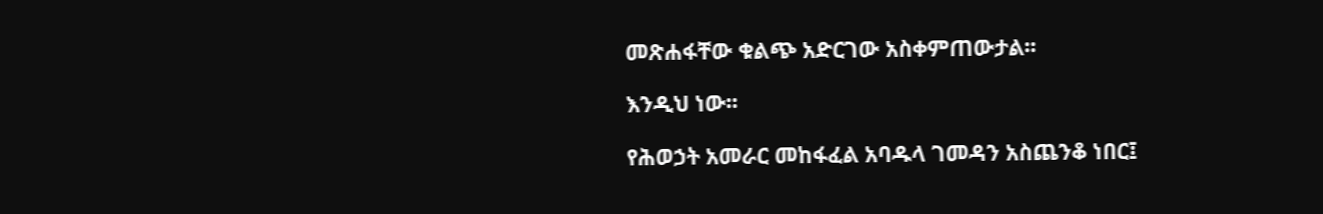መጽሐፋቸው ቁልጭ አድርገው አስቀምጠውታል፡፡

እንዲህ ነው፡፡

የሕወኃት አመራር መከፋፈል አባዱላ ገመዳን አስጨንቆ ነበር፤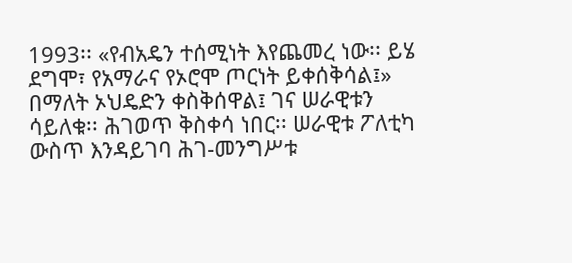1993፡፡ «የብአዴን ተሰሚነት እየጨመረ ነው፡፡ ይሄ ደግሞ፣ የአማራና የኦሮሞ ጦርነት ይቀሰቅሳል፤» በማለት ኦህዴድን ቀስቅሰዋል፤ ገና ሠራዊቱን ሳይለቁ፡፡ ሕገወጥ ቅስቀሳ ነበር፡፡ ሠራዊቱ ፖለቲካ ውስጥ እንዳይገባ ሕገ-መንግሥቱ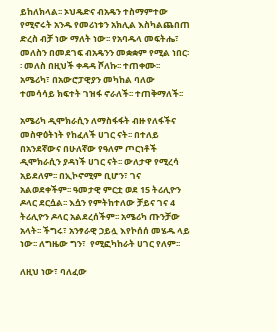ይከለክላል፡፡ ኦህዴድና ብአዴን ተስማምተው የሚኖሩት አንዱ የመሪነቱን አክሊል እስካልጨበጠ ድረስ ብቻ ነው ማለት ነው፡፡ የአባዱላ መፍትሔ፣ መለስን በመደገፍ ብአዴንን መቋቋም የሚል ነበር፡፡ መለስ በዚህች ቀዳዳ ሾለኩ፡፡ ተጠቀሙ፡፡ አሜሪካ፣ በአውሮፓዊያን መካከል ባለው ተመሳሳይ ክፍተት ገዝፋ ኖራለች፡፡ ተጠቅማለች፡፡

አሜሪካ ዲሞክራሲን ለማስፋፋት ብዙ የለፋችና መስዋዕትነት የከፈለች ሀገር ናት፡፡ በተለይ በአንደኛውና በሁለኛው የዓለም ጦርነቶች ዲሞክራሲን ያዳነች ሀገር ናት፡፡ ውለታዋ የሚረሳ አይደለም፡፡ በኢኮኖሚም ቢሆን፣ ገና አልወደቀችም፡፡ ዓመታዊ ምርቷ ወደ 15 ትሪሊዮን ዶላር ደርሷል፡፡ እሷን የምትከተለው ቻይና ገና 4 ትሪሊዮን ዶላር አልደረሰችም፡፡ አሜሪካ ጡንቻው አላት፡፡ ችግሩ፣ አንፃራዊ ኃይሏ እየኮሰሰ መሄዱ ላይ ነው፡፡ ለግዜው ግን፣  የሚፎካከራት ሀገር የለም፡፡

ለዚህ ነው፣ ባለፈው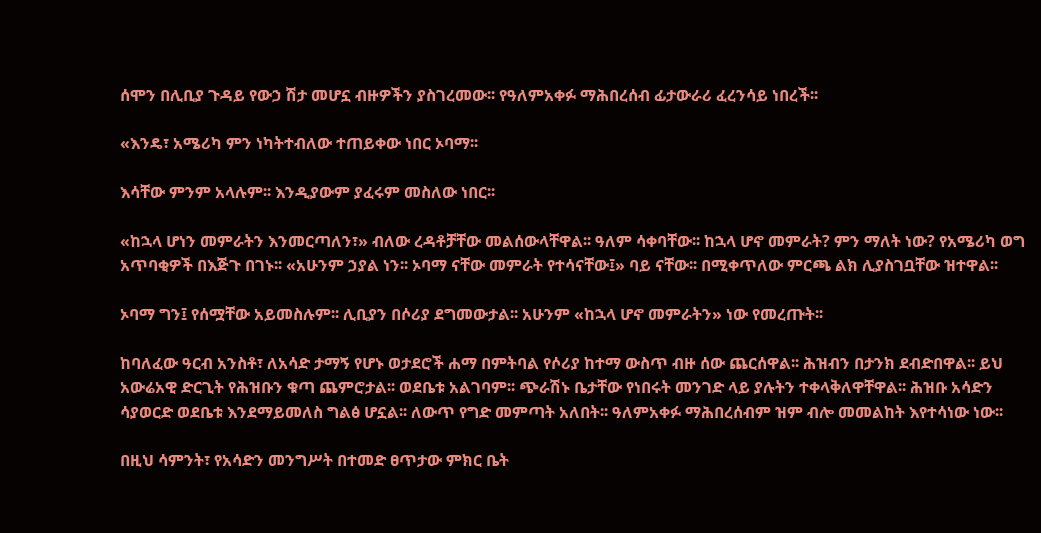ሰሞን በሊቢያ ጉዳይ የውኃ ሽታ መሆኗ ብዙዎችን ያስገረመው፡፡ የዓለምአቀፉ ማሕበረሰብ ፊታውራሪ ፈረንሳይ ነበረች፡፡

«እንዴ፣ አሜሪካ ምን ነካትተብለው ተጠይቀው ነበር ኦባማ፡፡

እሳቸው ምንም አላሉም፡፡ እንዲያውም ያፈሩም መስለው ነበር፡፡

«ከኋላ ሆነን መምራትን እንመርጣለን፣» ብለው ረዳቶቻቸው መልሰውላቸዋል፡፡ ዓለም ሳቀባቸው፡፡ ከኋላ ሆኖ መምራት? ምን ማለት ነው? የአሜሪካ ወግ አጥባቂዎች በእጅጉ በገኑ፡፡ «አሁንም ኃያል ነን፡፡ ኦባማ ናቸው መምራት የተሳናቸው፤» ባይ ናቸው፡፡ በሚቀጥለው ምርጫ ልክ ሊያስገቧቸው ዝተዋል፡፡

ኦባማ ግን፤ የሰሟቸው አይመስሉም፡፡ ሊቢያን በሶሪያ ደግመውታል፡፡ አሁንም «ከኋላ ሆኖ መምራትን» ነው የመረጡት፡፡

ከባለፈው ዓርብ አንስቶ፣ ለአሳድ ታማኝ የሆኑ ወታደሮች ሐማ በምትባል የሶሪያ ከተማ ውስጥ ብዙ ሰው ጨርሰዋል፡፡ ሕዝብን በታንክ ደብድበዋል፡፡ ይህ አውሬአዊ ድርጊት የሕዝቡን ቁጣ ጨምሮታል፡፡ ወደቤቱ አልገባም፡፡ ጭራሽኑ ቤታቸው የነበሩት መንገድ ላይ ያሉትን ተቀላቅለዋቸዋል፡፡ ሕዝቡ አሳድን ሳያወርድ ወደቤቱ እንደማይመለስ ግልፅ ሆኗል፡፡ ለውጥ የግድ መምጣት አለበት፡፡ ዓለምአቀፉ ማሕበረሰብም ዝም ብሎ መመልከት እየተሳነው ነው፡፡

በዚህ ሳምንት፣ የአሳድን መንግሥት በተመድ ፀጥታው ምክር ቤት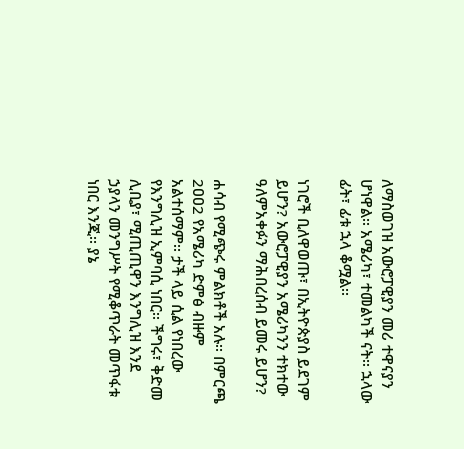ለማስወገዝ አውሮፓዊያን መሪ ተዋናያን ሆነዋል፡፡ አሜሪካ፣ ተመልካች ናት፡፡ ኋላው ፊት፣ ፊቱ ኋላ ቆሟል፡፡

ነገሮች ቢለዋወጡ፣ በኢትዮጵያስ ይደገም ይሆን? አውሮፓዊያን አሜሪካንን ተክተው ዓለምአቀፉን ማሕበረሰብ ይመሩ ይሆን?

ሐሳብ የሚጭሩ ምልክቶች አሉ፡፡ በምርጫ 2ዐዐ2 የአሜሪካ ድምፅ ብዙም አልተሰማም፡፡ ታች ላይ ሲል የነበረው የእንግሊዝ ኢምባሲ ነበር፡፡ ችግሩ፣ ቅድመ ሊቢያ፣ ሚጢጢዋን እንግሊዝ እንደ ኃያላን መንግሥት የሚቆጥራት መጥፋቱ ነበር እንጂ፡፡ ያኔ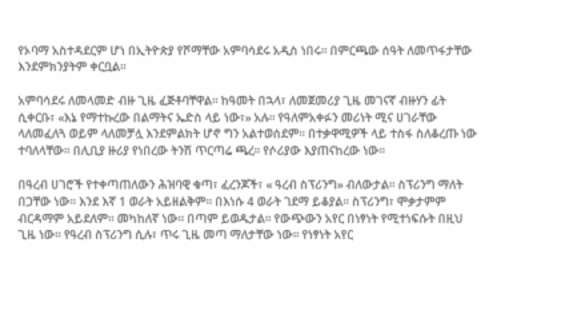የኦባማ አስተዳደርም ሆነ በኢትዮጵያ የሾማቸው አምባሳደሩ አዲስ ነበሩ፡፡ በምርጫው ሰዓት ለመጥፋታቸው እንደምክንያትም ቀርቧል፡፡

አምባሳደሩ ለመላመድ ብዙ ጊዜ ፈጅቶባቸዋል፡፡ ከዓመት በኋላ፣ ለመጀመሪያ ጊዜ መገናኛ ብዙሃን ፊት ሲቀርቡ፣ «እኔ የማተኩረው በልማትና ኤድስ ላይ ነው፣» አሉ፡፡ የዓለምአቀፉን መሪነት ሚና ሀገራቸው ላለመፈለጓ ወይም ላለመቻሏ እንደምልክት ሆኖ ግን አልተወሰደም፡፡ በተቃዋሚዎች ላይ ተስፋ ስለቆረጡ ነው ተባለላቸው፡፡ በሊቢያ ዙሪያ የነበረው ትንሽ ጥርጣሬ ጫረ፡፡ የሶሪያው እያጠናከረው ነው፡፡

በዓረብ ሀገሮች የተቀጣጠለውን ሕዝባዊ ቁጣ፣ ፈረንጆች፣ « ዓረብ ስፕሪንግ» ብለውታል፡፡ ስፕሪንግ ማለት በጋቸው ነው፡፡ እንደ እኛ 1 ወራት አይዘልቅም፡፡ በእነሱ 4 ወራት ገደማ ይቆያል፡፡ ስፕሪንግ፣ ሞቃታምም ብርዳማም አይደለም፡፡ መካከለኛ ነው፡፡ በጣም ይወዱታል፡፡ የውጭውን አየር በነፃነት የሚተነፍሱት በዚህ ጊዜ ነው፡፡ የዓረብ ስፕሪንግ ሲሉ፣ ጥሩ ጊዜ መጣ ማለታቸው ነው፡፡ የነፃነት አየር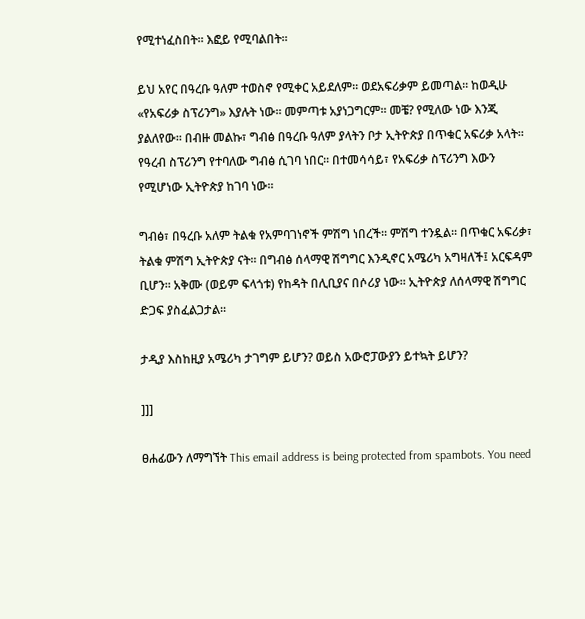የሚተነፈስበት፡፡ እፎይ የሚባልበት፡፡

ይህ አየር በዓረቡ ዓለም ተወስኖ የሚቀር አይደለም፡፡ ወደአፍሪቃም ይመጣል፡፡ ከወዲሁ «የአፍሪቃ ስፕሪንግ» እያሉት ነው፡፡ መምጣቱ አያነጋግርም፡፡ መቼ? የሚለው ነው እንጂ ያልለየው፡፡ በብዙ መልኩ፣ ግብፅ በዓረቡ ዓለም ያላትን ቦታ ኢትዮጵያ በጥቁር አፍሪቃ አላት፡፡ የዓረብ ስፕሪንግ የተባለው ግብፅ ሲገባ ነበር፡፡ በተመሳሳይ፣ የአፍሪቃ ስፕሪንግ እውን የሚሆነው ኢትዮጵያ ከገባ ነው፡፡

ግብፅ፣ በዓረቡ አለም ትልቁ የአምባገነኖች ምሽግ ነበረች፡፡ ምሽግ ተንዷል፡፡ በጥቁር አፍሪቃ፣ ትልቁ ምሽግ ኢትዮጵያ ናት፡፡ በግብፅ ሰላማዊ ሽግግር እንዲኖር አሜሪካ አግዛለች፤ አርፍዳም ቢሆን፡፡ አቅሙ (ወይም ፍላጎቱ) የከዳት በሊቢያና በሶሪያ ነው፡፡ ኢትዮጵያ ለሰላማዊ ሽግግር ድጋፍ ያስፈልጋታል፡፡

ታዲያ እስከዚያ አሜሪካ ታገግም ይሆን? ወይስ አውሮፓውያን ይተኳት ይሆን?

]]]

ፀሐፊውን ለማግኘት This email address is being protected from spambots. You need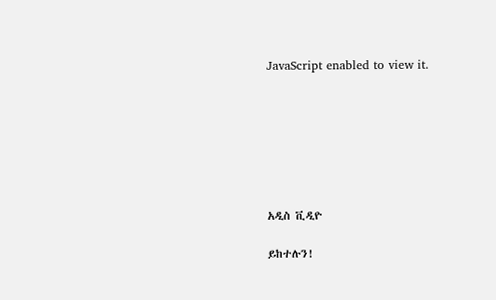JavaScript enabled to view it.







አዲስ ቪዲዮ

ይከተሉን!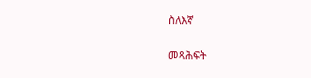ስለእኛ

መጻሕፍት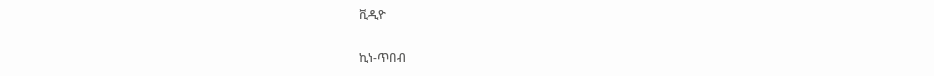ቪዲዮ

ኪነ-ጥበብ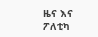ዜና እና ፖለቲካ